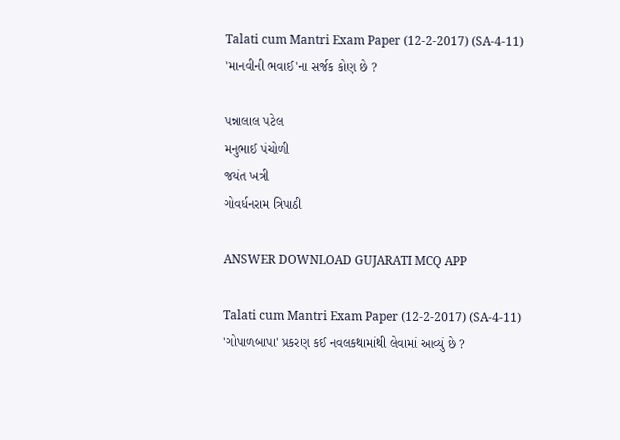Talati cum Mantri Exam Paper (12-2-2017) (SA-4-11)
'માનવીની ભવાઈ'ના સર્જક કોણ છે ?

પન્નાલાલ પટેલ
મનુભાઈ પંચોળી
જયંત ખત્રી
ગોવર્ધનરામ ત્રિપાઠી

ANSWER DOWNLOAD GUJARATI MCQ APP

Talati cum Mantri Exam Paper (12-2-2017) (SA-4-11)
'ગોપાળબાપા' પ્રકરણ કઈ નવલકથામાંથી લેવામાં આવ્યું છે ?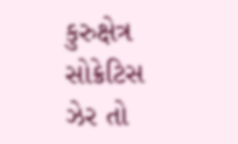કુરુક્ષેત્ર
સોક્રેટિસ
ઝેર તો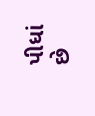પીધાં છે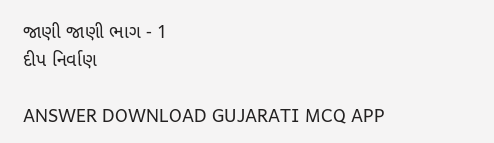જાણી જાણી ભાગ - 1
દીપ નિર્વાણ

ANSWER DOWNLOAD GUJARATI MCQ APP